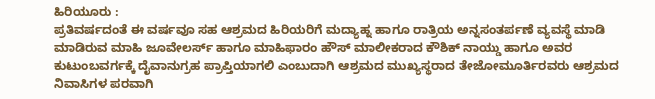ಹಿರಿಯೂರು :
ಪ್ರತಿವರ್ಷದಂತೆ ಈ ವರ್ಷವೂ ಸಹ ಆಶ್ರಮದ ಹಿರಿಯರಿಗೆ ಮದ್ಯಾಹ್ನ ಹಾಗೂ ರಾತ್ರಿಯ ಅನ್ನಸಂತರ್ಪಣೆ ವ್ಯವಸ್ಥೆ ಮಾಡಿ ಮಾಡಿರುವ ಮಾಹಿ ಜೂವೇಲರ್ಸ್ ಹಾಗೂ ಮಾಹಿಫಾರಂ ಹೌಸ್ ಮಾಲೀಕರಾದ ಕೌಶಿಕ್ ನಾಯ್ಡು ಹಾಗೂ ಅವರ ಕುಟುಂಬವರ್ಗಕ್ಕೆ ದೈವಾನುಗ್ರಹ ಪ್ರಾಪ್ತಿಯಾಗಲಿ ಎಂಬುದಾಗಿ ಆಶ್ರಮದ ಮುಖ್ಯಸ್ಥರಾದ ತೇಜೋಮೂರ್ತಿರವರು ಆಶ್ರಮದ ನಿವಾಸಿಗಳ ಪರವಾಗಿ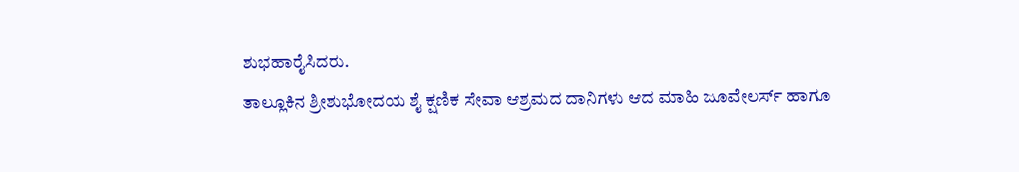ಶುಭಹಾರೈಸಿದರು.
ತಾಲ್ಲೂಕಿನ ಶ್ರೀಶುಭೋದಯ ಶೈ ಕ್ಷಣಿಕ ಸೇವಾ ಆಶ್ರಮದ ದಾನಿಗಳು ಆದ ಮಾಹಿ ಜೂವೇಲರ್ಸ್ ಹಾಗೂ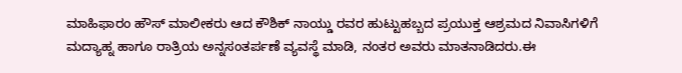ಮಾಹಿಫಾರಂ ಹೌಸ್ ಮಾಲೀಕರು ಆದ ಕೌಶಿಕ್ ನಾಯ್ಡು ರವರ ಹುಟ್ಟುಹಬ್ಬದ ಪ್ರಯುಕ್ತ ಆಶ್ರಮದ ನಿವಾಸಿಗಳಿಗೆ ಮದ್ಯಾಹ್ನ ಹಾಗೂ ರಾತ್ರಿಯ ಅನ್ನಸಂತರ್ಪಣೆ ವ್ಯವಸ್ಥೆ ಮಾಡಿ, ನಂತರ ಅವರು ಮಾತನಾಡಿದರು.ಈ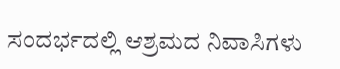ಸಂದರ್ಭದಲ್ಲಿ ಆಶ್ರಮದ ನಿವಾಸಿಗಳು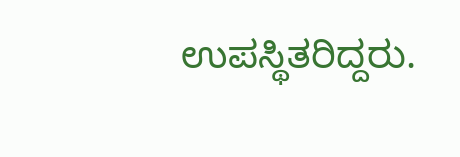ಉಪಸ್ಥಿತರಿದ್ದರು.